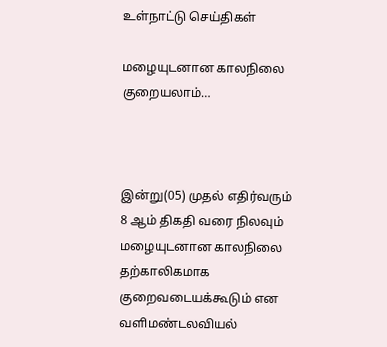உள்நாட்டு செய்திகள்

மழையுடனான காலநிலை குறையலாம்…



இன்று(05) முதல் எதிர்வரும் 8 ஆம் திகதி வரை நிலவும் மழையுடனான காலநிலை தற்காலிகமாக குறைவடையக்கூடும் என வளிமண்டலவியல்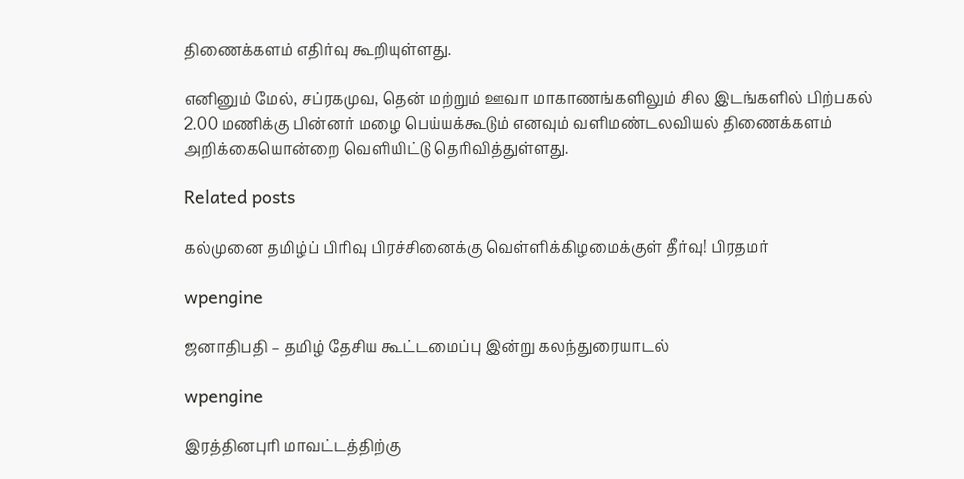திணைக்களம் எதிர்வு கூறியுள்ளது.

எனினும் மேல், சப்ரகமுவ, தென் மற்றும் ஊவா மாகாணங்களிலும் சில இடங்களில் பிற்பகல் 2.00 மணிக்கு பின்னர் மழை பெய்யக்கூடும் எனவும் வளிமண்டலவியல் திணைக்களம் அறிக்கையொன்றை வெளியிட்டு தெரிவித்துள்ளது.

Related posts

கல்முனை தமிழ்ப் பிரிவு பிரச்சினைக்கு வெள்ளிக்கிழமைக்குள் தீர்வு! பிரதமர்

wpengine

ஜனாதிபதி – தமிழ் தேசிய கூட்டமைப்பு இன்று கலந்துரையாடல்

wpengine

இரத்தினபுரி மாவட்டத்திற்கு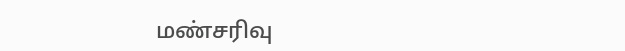மண்சரிவு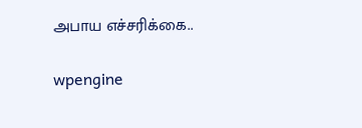அபாய எச்சரிக்கை..

wpengine